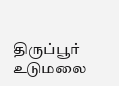திருப்பூர் உடுமலை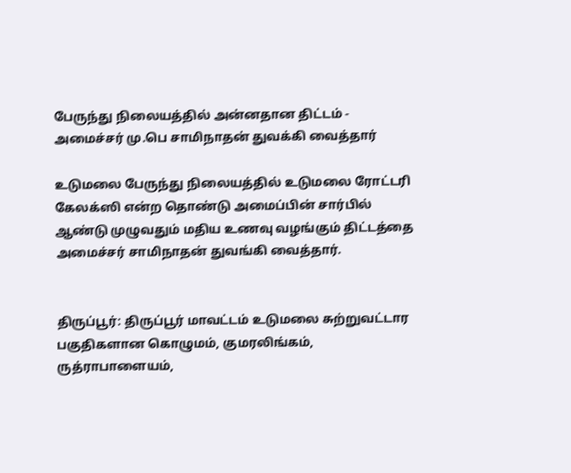பேருந்து நிலையத்தில் அன்னதான திட்டம் - அமைச்சர் மு.பெ சாமிநாதன் துவக்கி வைத்தார்

உடுமலை பேருந்து நிலையத்தில் உடுமலை ரோட்டரி கேலக்ஸி என்ற தொண்டு அமைப்பின் சார்பில் ஆண்டு முழுவதும் மதிய உணவு வழங்கும் திட்டத்தை அமைச்சர் சாமிநாதன் துவங்கி வைத்தார்.


திருப்பூர்: திருப்பூர் மாவட்டம் உடுமலை சுற்றுவட்டார பகுதிகளான கொழுமம், குமரலிங்கம், ருத்ராபாளையம்,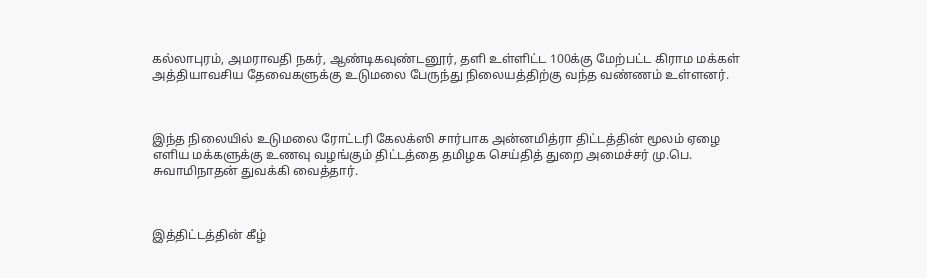கல்லாபுரம், அமராவதி நகர், ஆண்டிகவுண்டனூர், தளி உள்ளிட்ட 100க்கு மேற்பட்ட கிராம மக்கள் அத்தியாவசிய தேவைகளுக்கு உடுமலை பேருந்து நிலையத்திற்கு வந்த வண்ணம் உள்ளனர்.



இந்த நிலையில் உடுமலை ரோட்டரி கேலக்ஸி சார்பாக அன்னமித்ரா திட்டத்தின் மூலம் ஏழை எளிய மக்களுக்கு உணவு வழங்கும் திட்டத்தை தமிழக செய்தித் துறை அமைச்சர் மு.பெ. சுவாமிநாதன் துவக்கி வைத்தார்.



இத்திட்டத்தின் கீழ்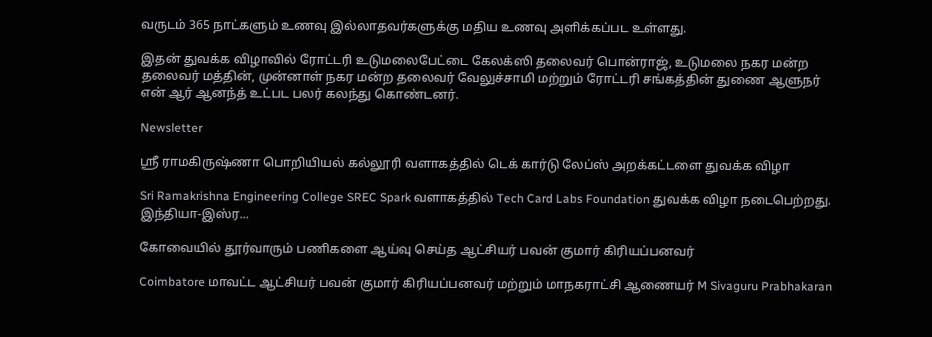வருடம் 365 நாட்களும் உணவு இல்லாதவர்களுக்கு மதிய உணவு அளிக்கப்பட உள்ளது.

இதன் துவக்க விழாவில் ரோட்டரி உடுமலைபேட்டை கேலக்ஸி தலைவர் பொன்ராஜ், உடுமலை நகர மன்ற தலைவர் மத்தின், முன்னாள் நகர மன்ற தலைவர் வேலுச்சாமி மற்றும் ரோட்டரி சங்கத்தின் துணை ஆளுநர் என் ஆர் ஆனந்த் உட்பட பலர் கலந்து கொண்டனர்.

Newsletter

ஸ்ரீ ராமகிருஷ்ணா பொறியியல் கல்லூரி வளாகத்தில் டெக் கார்டு லேப்ஸ் அறக்கட்டளை துவக்க விழா

Sri Ramakrishna Engineering College SREC Spark வளாகத்தில் Tech Card Labs Foundation துவக்க விழா நடைபெற்றது. இந்தியா-இஸ்ர...

கோவையில் தூர்வாரும் பணிகளை ஆய்வு செய்த ஆட்சியர் பவன் குமார் கிரியப்பனவர்

Coimbatore மாவட்ட ஆட்சியர் பவன் குமார் கிரியப்பனவர் மற்றும் மாநகராட்சி ஆணையர் M Sivaguru Prabhakaran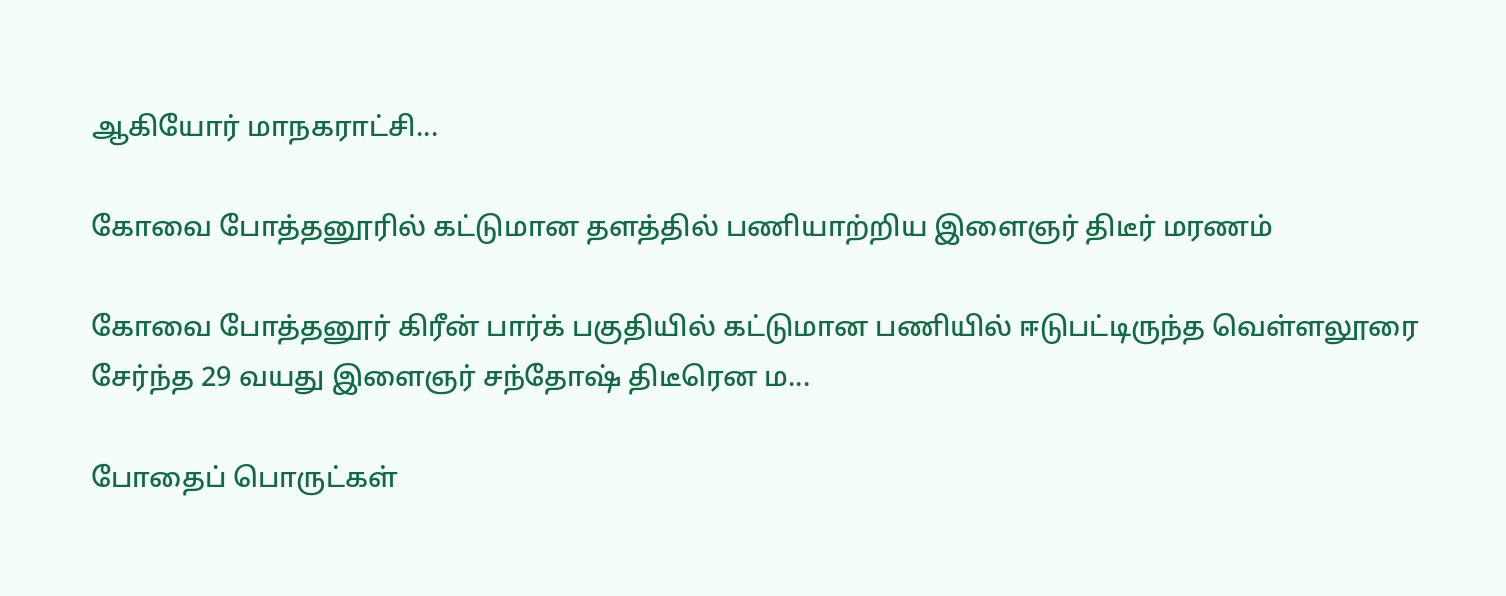ஆகியோர் மாநகராட்சி...

கோவை போத்தனூரில் கட்டுமான தளத்தில் பணியாற்றிய இளைஞர் திடீர் மரணம்

கோவை போத்தனூர் கிரீன் பார்க் பகுதியில் கட்டுமான பணியில் ஈடுபட்டிருந்த வெள்ளலூரை சேர்ந்த 29 வயது இளைஞர் சந்தோஷ் திடீரென ம...

போதைப் பொருட்கள்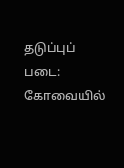தடுப்புப் படை: கோவையில்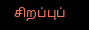சிறப்புப்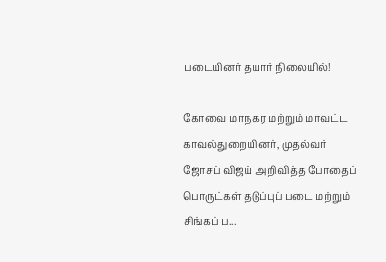படையினர் தயார் நிலையில்!

கோவை மாநகர மற்றும் மாவட்ட காவல்துறையினர், முதல்வர் ஜோசப் விஜய் அறிவித்த போதைப் பொருட்கள் தடுப்புப் படை மற்றும் சிங்கப் ப...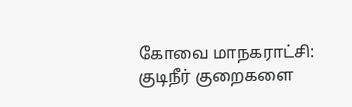கோவை மாநகராட்சி: குடிநீர் குறைகளை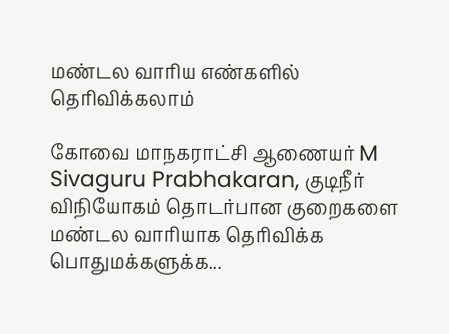மண்டல வாரிய எண்களில் தெரிவிக்கலாம்

கோவை மாநகராட்சி ஆணையர் M Sivaguru Prabhakaran, குடிநீர் விநியோகம் தொடர்பான குறைகளை மண்டல வாரியாக தெரிவிக்க பொதுமக்களுக்க...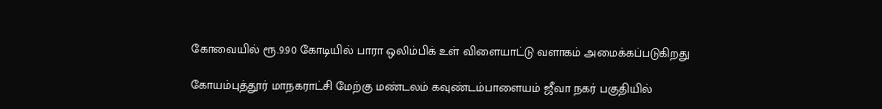கோவையில் ரூ.9.90 கோடியில் பாரா ஒலிம்பிக் உள் விளையாட்டு வளாகம் அமைக்கப்படுகிறது

கோயம்புத்தூர் மாநகராட்சி மேற்கு மண்டலம் கவுண்டம்பாளையம் ஜீவா நகர் பகுதியில்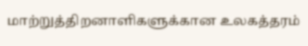மாற்றுத்திறனாளிகளுக்கான உலகத்தரம்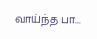வாய்ந்த பா...